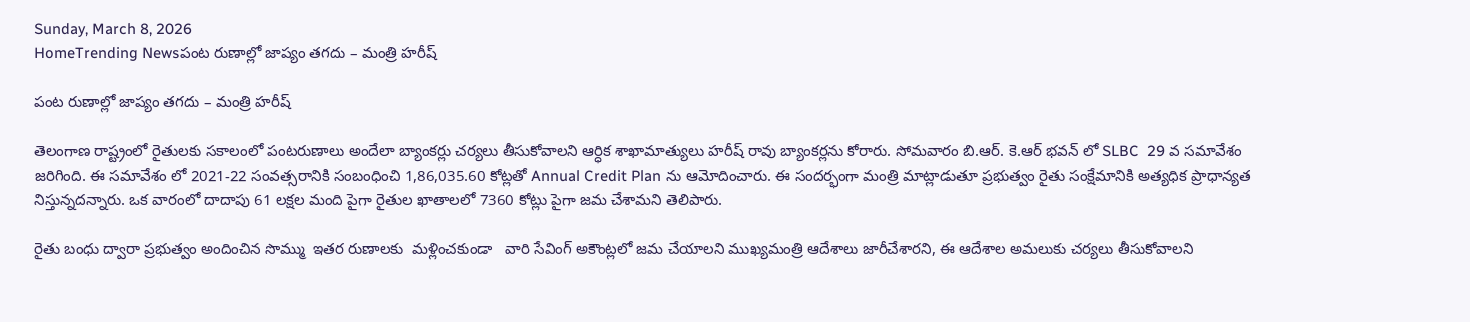Sunday, March 8, 2026
HomeTrending Newsపంట రుణాల్లో జాప్యం తగదు – మంత్రి హరీష్

పంట రుణాల్లో జాప్యం తగదు – మంత్రి హరీష్

తెలంగాణ రాష్ట్రంలో రైతులకు సకాలంలో పంటరుణాలు అందేలా బ్యాంకర్లు చర్యలు తీసుకోవాలని ఆర్ధిక శాఖామాత్యులు హరీష్ రావు బ్యాంకర్లను కోరారు. సోమవారం బి.ఆర్. కె.ఆర్ భవన్ లో SLBC  29 వ సమావేశం జరిగింది. ఈ సమావేశం లో 2021-22 సంవత్సరానికి సంబంధించి 1,86,035.60 కోట్లతో Annual Credit Plan ను ఆమోదించారు. ఈ సందర్భంగా మంత్రి మాట్లాడుతూ ప్రభుత్వం రైతు సంక్షేమానికి అత్యధిక ప్రాధాన్యత నిస్తున్నదన్నారు. ఒక వారంలో దాదాపు 61 లక్షల మంది పైగా రైతుల ఖాతాలలో 7360 కోట్లు పైగా జమ చేశామని తెలిపారు.

రైతు బంధు ద్వారా ప్రభుత్వం అందించిన సొమ్ము  ఇతర రుణాలకు  మళ్లించకుండా   వారి సేవింగ్ అకౌంట్లలో జమ చేయాలని ముఖ్యమంత్రి ఆదేశాలు జారీచేశారని, ఈ ఆదేశాల అమలుకు చర్యలు తీసుకోవాలని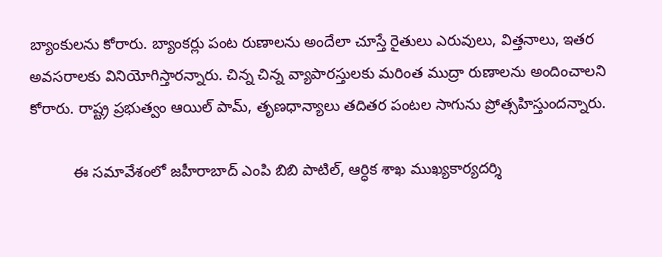బ్యాంకులను కోరారు. బ్యాంకర్లు పంట రుణాలను అందేలా చూస్తే రైతులు ఎరువులు, విత్తనాలు, ఇతర అవసరాలకు వినియోగిస్తారన్నారు. చిన్న చిన్న వ్యాపారస్తులకు మరింత ముద్రా రుణాలను అందించాలని కోరారు. రాష్ట్ర ప్రభుత్వం ఆయిల్ పామ్, తృణధాన్యాలు తదితర పంటల సాగును ప్రోత్సహిస్తుందన్నారు.

          ఈ సమావేశంలో జహీరాబాద్ ఎంపి బిబి పాటిల్, ఆర్ధిక శాఖ ముఖ్యకార్యదర్శి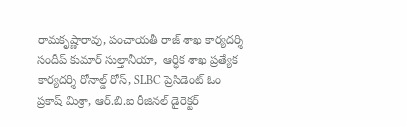రామకృష్ణారావు, పంచాయతీ రాజ్ శాఖ కార్యదర్శి సందీప్ కుమార్ సుల్తానీయా,  ఆర్ధిక శాఖ ప్రత్యేక కార్యదర్శి రోనాల్డ్ రోస్, SLBC ప్రెసిడెంట్ ఓం ప్రకాష్ మిశ్రా, ఆర్.బి.ఐ రీజినల్ డైరెక్టర్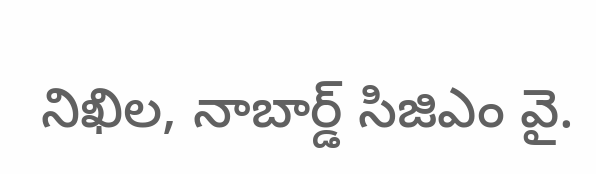నిఖిల, నాబార్డ్ సిజిఎం వై.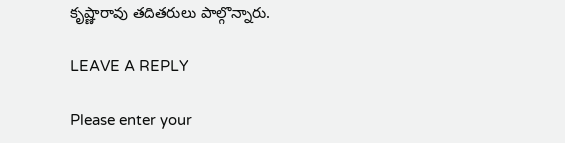కృష్ణారావు తదితరులు పాల్గొన్నారు.

LEAVE A REPLY

Please enter your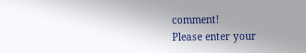comment!
Please enter your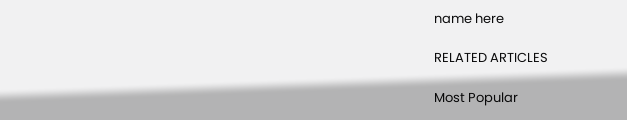name here

RELATED ARTICLES

Most Popular